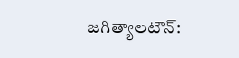జగిత్యాలటౌన్: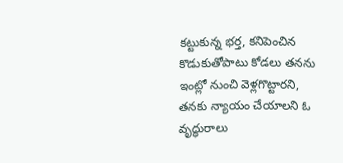కట్టుకున్న భర్త, కనిపెంచిన కొడుకుతోపాటు కోడలు తనను ఇంట్లో నుంచి వెళ్లగొట్టారని, తనకు న్యాయం చేయాలని ఓ వృద్ధురాలు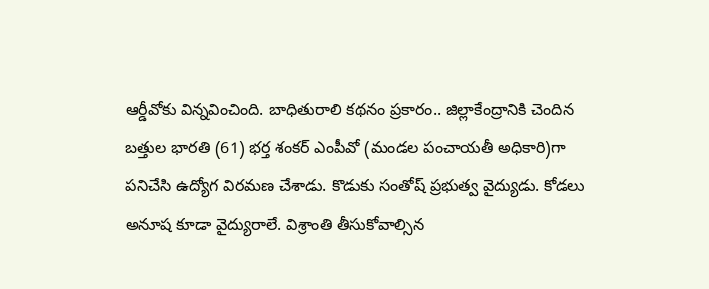ఆర్డీవోకు విన్నవించింది. బాధితురాలి కథనం ప్రకారం.. జిల్లాకేంద్రానికి చెందిన బత్తుల భారతి (61) భర్త శంకర్ ఎంపీవో (మండల పంచాయతీ అధికారి)గా పనిచేసి ఉద్యోగ విరమణ చేశాడు. కొడుకు సంతోష్ ప్రభుత్వ వైద్యుడు. కోడలు అనూష కూడా వైద్యురాలే. విశ్రాంతి తీసుకోవాల్సిన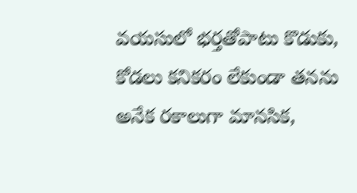వయసులో భర్తతోపాటు కొడుకు, కోడలు కనికరం లేకుండా తనను అనేక రకాలుగా మానసిక,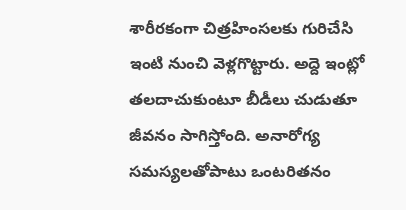శారీరకంగా చిత్రహింసలకు గురిచేసి ఇంటి నుంచి వెళ్లగొట్టారు. అద్దె ఇంట్లో తలదాచుకుంటూ బీడీలు చుడుతూ జీవనం సాగిస్తోంది. అనారోగ్య సమస్యలతోపాటు ఒంటరితనం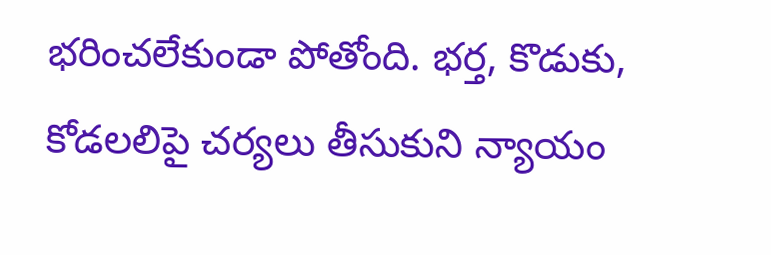భరించలేకుండా పోతోంది. భర్త, కొడుకు, కోడలలిపై చర్యలు తీసుకుని న్యాయం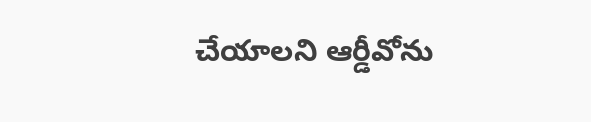చేయాలని ఆర్డీవోను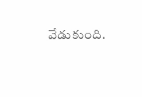వేడుకుంది.